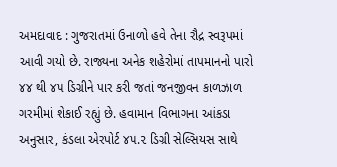અમદાવાદ : ગુજરાતમાં ઉનાળો હવે તેના રૌદ્ર સ્વરૂપમાં આવી ગયો છે. રાજ્યના અનેક શહેરોમાં તાપમાનનો પારો ૪૪ થી ૪૫ ડિગ્રીને પાર કરી જતાં જનજીવન કાળઝાળ ગરમીમાં શેકાઈ રહ્યું છે. હવામાન વિભાગના આંકડા અનુસાર, કંડલા એરપોર્ટ ૪૫.૨ ડિગ્રી સેલ્સિયસ સાથે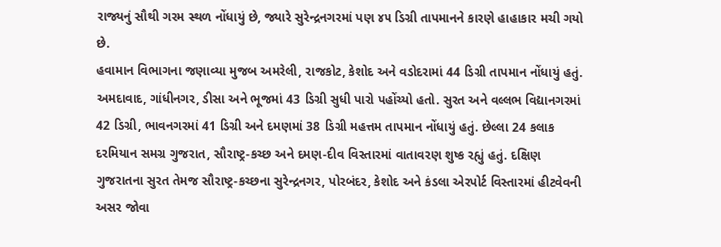રાજ્યનું સૌથી ગરમ સ્થળ નોંધાયું છે, જ્યારે સુરેન્દ્રનગરમાં પણ ૪૫ ડિગ્રી તાપમાનને કારણે હાહાકાર મચી ગયો છે.
હવામાન વિભાગના જણાવ્યા મુજબ અમરેલી, રાજકોટ, કેશોદ અને વડોદરામાં 44 ડિગ્રી તાપમાન નોંધાયું હતું. અમદાવાદ, ગાંધીનગર, ડીસા અને ભૂજમાં 43 ડિગ્રી સુધી પારો પહોંચ્યો હતો. સુરત અને વલ્લભ વિદ્યાનગરમાં 42 ડિગ્રી, ભાવનગરમાં 41 ડિગ્રી અને દમણમાં 38 ડિગ્રી મહત્તમ તાપમાન નોંધાયું હતું. છેલ્લા 24 કલાક દરમિયાન સમગ્ર ગુજરાત, સૌરાષ્ટ્ર-કચ્છ અને દમણ-દીવ વિસ્તારમાં વાતાવરણ શુષ્ક રહ્યું હતું. દક્ષિણ ગુજરાતના સુરત તેમજ સૌરાષ્ટ્ર-કચ્છના સુરેન્દ્રનગર, પોરબંદર, કેશોદ અને કંડલા એરપોર્ટ વિસ્તારમાં હીટવેવની અસર જોવા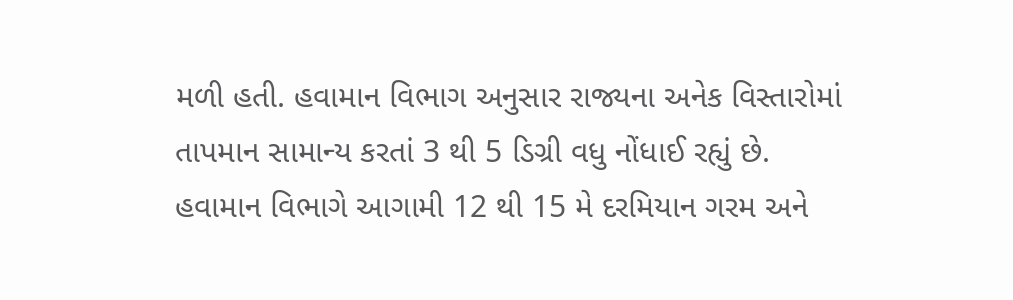મળી હતી. હવામાન વિભાગ અનુસાર રાજ્યના અનેક વિસ્તારોમાં તાપમાન સામાન્ય કરતાં 3 થી 5 ડિગ્રી વધુ નોંધાઈ રહ્યું છે.
હવામાન વિભાગે આગામી 12 થી 15 મે દરમિયાન ગરમ અને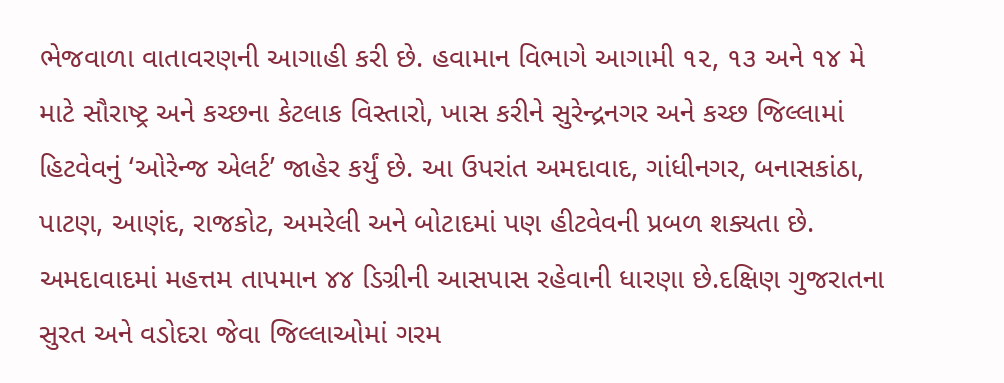ભેજવાળા વાતાવરણની આગાહી કરી છે. હવામાન વિભાગે આગામી ૧૨, ૧૩ અને ૧૪ મે માટે સૌરાષ્ટ્ર અને કચ્છના કેટલાક વિસ્તારો, ખાસ કરીને સુરેન્દ્રનગર અને કચ્છ જિલ્લામાં હિટવેવનું ‘ઓરેન્જ એલર્ટ’ જાહેર કર્યું છે. આ ઉપરાંત અમદાવાદ, ગાંધીનગર, બનાસકાંઠા, પાટણ, આણંદ, રાજકોટ, અમરેલી અને બોટાદમાં પણ હીટવેવની પ્રબળ શક્યતા છે. અમદાવાદમાં મહત્તમ તાપમાન ૪૪ ડિગ્રીની આસપાસ રહેવાની ધારણા છે.દક્ષિણ ગુજરાતના સુરત અને વડોદરા જેવા જિલ્લાઓમાં ગરમ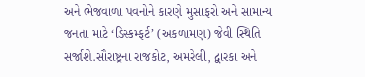અને ભેજવાળા પવનોને કારણે મુસાફરો અને સામાન્ય જનતા માટે ‘ડિસ્કમ્ફર્ટ’ (અકળામણ) જેવી સ્થિતિ સર્જાશે.સૌરાષ્ટ્રના રાજકોટ, અમરેલી, દ્વારકા અને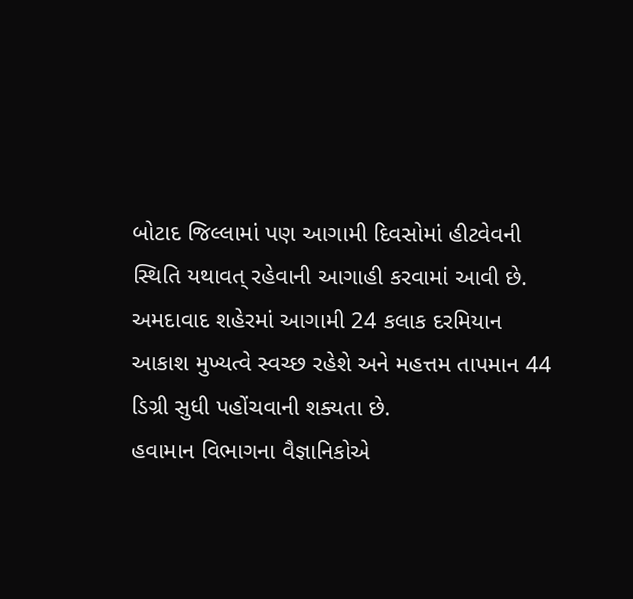બોટાદ જિલ્લામાં પણ આગામી દિવસોમાં હીટવેવની સ્થિતિ યથાવત્ રહેવાની આગાહી કરવામાં આવી છે. અમદાવાદ શહેરમાં આગામી 24 કલાક દરમિયાન આકાશ મુખ્યત્વે સ્વચ્છ રહેશે અને મહત્તમ તાપમાન 44 ડિગ્રી સુધી પહોંચવાની શક્યતા છે.
હવામાન વિભાગના વૈજ્ઞાનિકોએ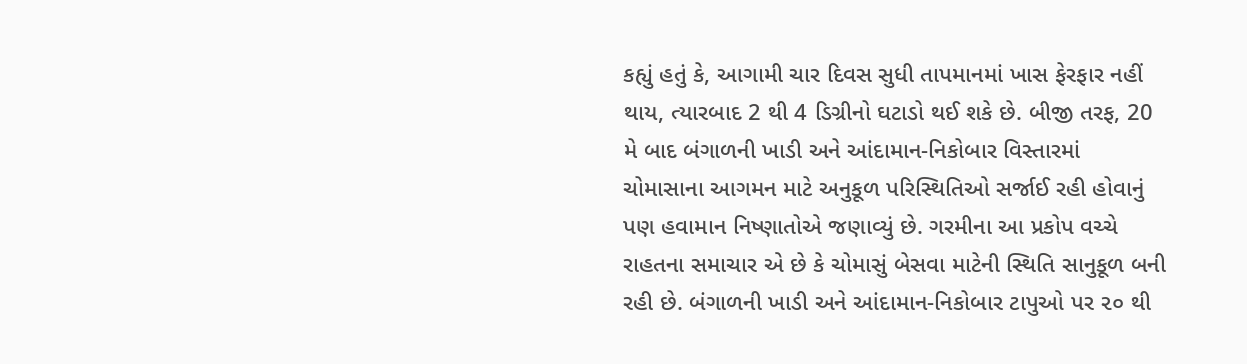કહ્યું હતું કે, આગામી ચાર દિવસ સુધી તાપમાનમાં ખાસ ફેરફાર નહીં થાય, ત્યારબાદ 2 થી 4 ડિગ્રીનો ઘટાડો થઈ શકે છે. બીજી તરફ, 20 મે બાદ બંગાળની ખાડી અને આંદામાન-નિકોબાર વિસ્તારમાં ચોમાસાના આગમન માટે અનુકૂળ પરિસ્થિતિઓ સર્જાઈ રહી હોવાનું પણ હવામાન નિષ્ણાતોએ જણાવ્યું છે. ગરમીના આ પ્રકોપ વચ્ચે રાહતના સમાચાર એ છે કે ચોમાસું બેસવા માટેની સ્થિતિ સાનુકૂળ બની રહી છે. બંગાળની ખાડી અને આંદામાન-નિકોબાર ટાપુઓ પર ૨૦ થી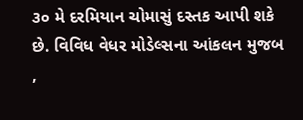૩૦ મે દરમિયાન ચોમાસું દસ્તક આપી શકે છે. વિવિધ વેધર મોડેલ્સના આંકલન મુજબ ,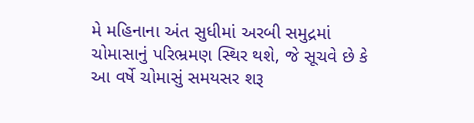મે મહિનાના અંત સુધીમાં અરબી સમુદ્રમાં ચોમાસાનું પરિભ્રમણ સ્થિર થશે, જે સૂચવે છે કે આ વર્ષે ચોમાસું સમયસર શરૂ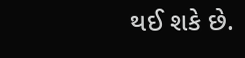થઈ શકે છે.